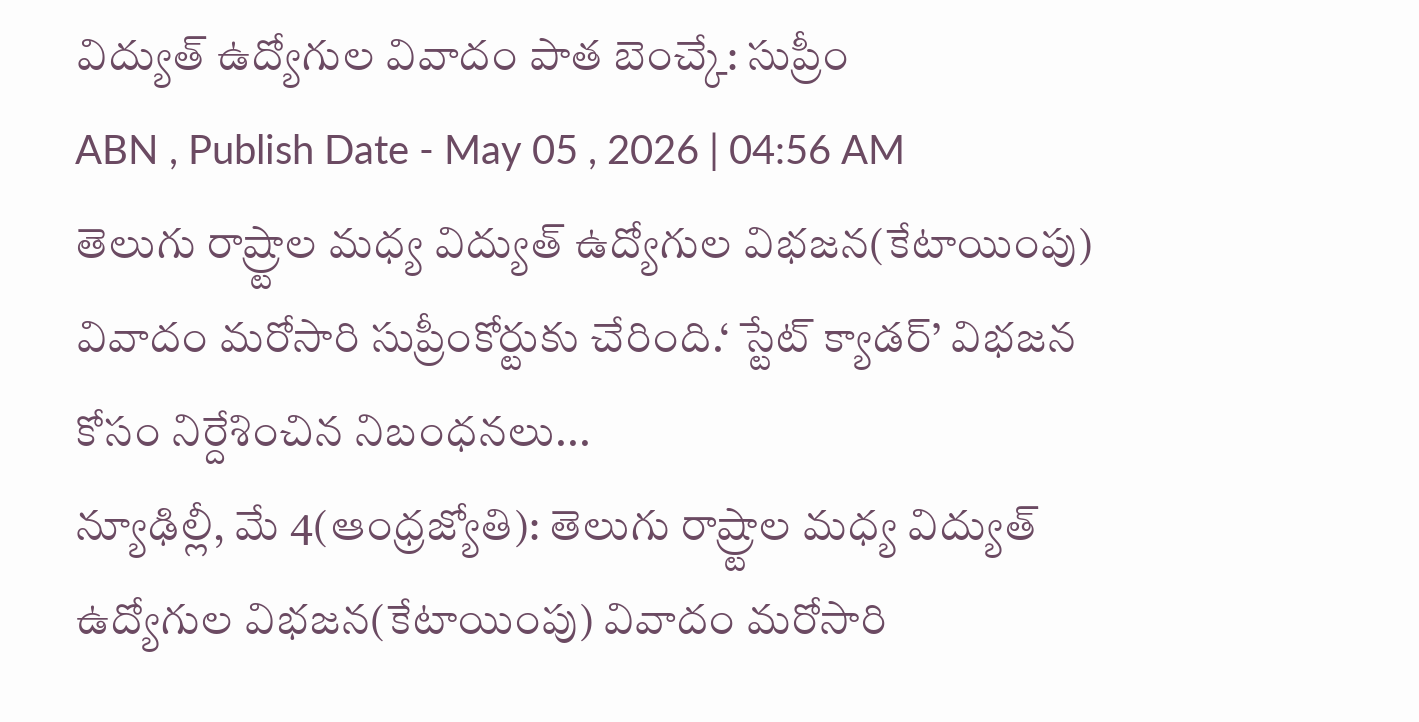విద్యుత్ ఉద్యోగుల వివాదం పాత బెంచ్కే: సుప్రీం
ABN , Publish Date - May 05 , 2026 | 04:56 AM
తెలుగు రాష్ర్టాల మధ్య విద్యుత్ ఉద్యోగుల విభజన(కేటాయింపు) వివాదం మరోసారి సుప్రీంకోర్టుకు చేరింది.‘ స్టేట్ క్యాడర్’ విభజన కోసం నిర్దేశించిన నిబంధనలు...
న్యూఢిల్లీ, మే 4(ఆంధ్రజ్యోతి): తెలుగు రాష్ర్టాల మధ్య విద్యుత్ ఉద్యోగుల విభజన(కేటాయింపు) వివాదం మరోసారి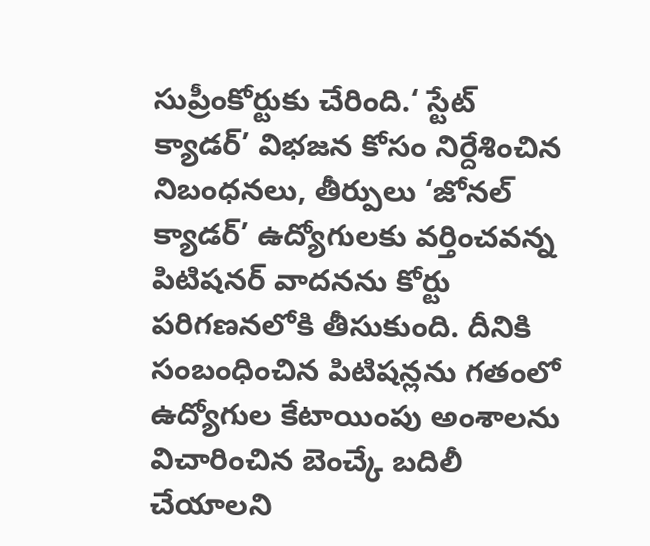సుప్రీంకోర్టుకు చేరింది.‘ స్టేట్ క్యాడర్’ విభజన కోసం నిర్దేశించిన నిబంధనలు, తీర్పులు ‘జోనల్ క్యాడర్’ ఉద్యోగులకు వర్తించవన్న పిటిషనర్ వాదనను కోర్టు పరిగణనలోకి తీసుకుంది. దీనికి సంబంధించిన పిటిషన్లను గతంలో ఉద్యోగుల కేటాయింపు అంశాలను విచారించిన బెంచ్కే బదిలీ చేయాలని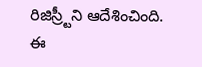రిజిస్ర్టీని ఆదేశించింది. ఈ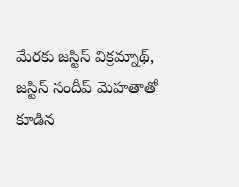మేరకు జస్టిస్ విక్రమ్నాథ్, జస్టిస్ సందీప్ మెహతాతో కూడిన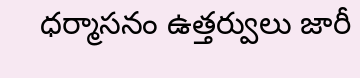ధర్మాసనం ఉత్తర్వులు జారీ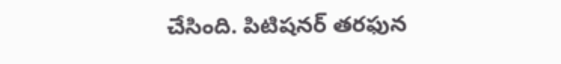చేసింది. పిటిషనర్ తరఫున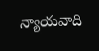న్యాయవాది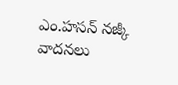ఎం.హసన్ నజ్కీ వాదనలు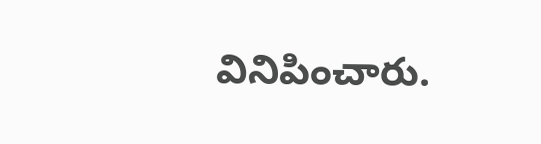వినిపించారు.